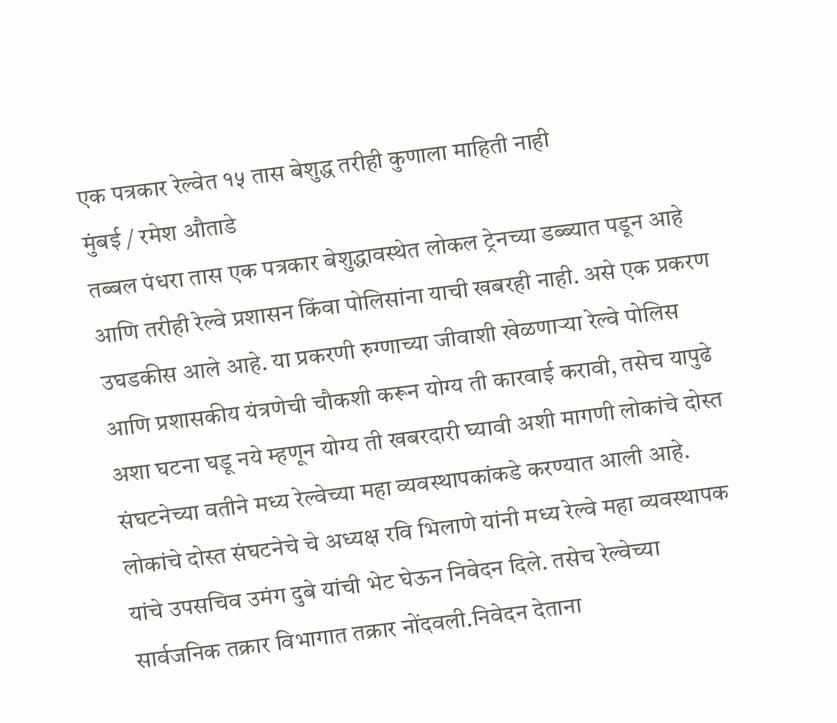एक पत्रकार रेल्वेत १५ तास बेशुद्ध तरीही कुणाला माहिती नाही
मुंबई / रमेश औताडे
तब्बल पंधरा तास एक पत्रकार बेशुद्धावस्थेत लोकल ट्रेनच्या डब्ब्यात पडून आहे आणि तरीही रेल्वे प्रशासन किंवा पोलिसांना याची खबरही नाही. असे एक प्रकरण उघडकीस आले आहे. या प्रकरणी रुग्णाच्या जीवाशी खेळणाऱ्या रेल्वे पोलिस आणि प्रशासकीय यंत्रणेची चौकशी करून योग्य ती कारवाई करावी, तसेच यापुढे अशा घटना घडू नये म्हणून योग्य ती खबरदारी घ्यावी अशी मागणी लोकांचे दोस्त संघटनेच्या वतीने मध्य रेल्वेच्या महा व्यवस्थापकांकडे करण्यात आली आहे.
लोकांचे दोस्त संघटनेचे चे अध्यक्ष रवि भिलाणे यांनी मध्य रेल्वे महा व्यवस्थापक यांचे उपसचिव उमंग दुबे यांची भेट घेऊन निवेदन दिले. तसेच रेल्वेच्या सार्वजनिक तक्रार विभागात तक्रार नोंदवली.निवेदन देताना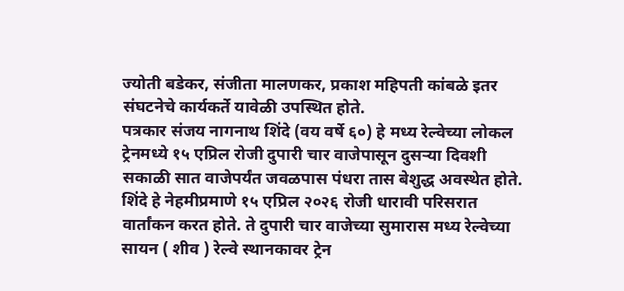ज्योती बडेकर, संजीता मालणकर, प्रकाश महिपती कांबळे इतर संघटनेचे कार्यकर्ते यावेळी उपस्थित होते.
पत्रकार संजय नागनाथ शिंदे (वय वर्षे ६०) हे मध्य रेल्वेच्या लोकल ट्रेनमध्ये १५ एप्रिल रोजी दुपारी चार वाजेपासून दुसऱ्या दिवशी सकाळी सात वाजेपर्यंत जवळपास पंधरा तास बेशुद्ध अवस्थेत होते. शिंदे हे नेहमीप्रमाणे १५ एप्रिल २०२६ रोजी धारावी परिसरात वार्तांकन करत होते. ते दुपारी चार वाजेच्या सुमारास मध्य रेल्वेच्या सायन ( शीव ) रेल्वे स्थानकावर ट्रेन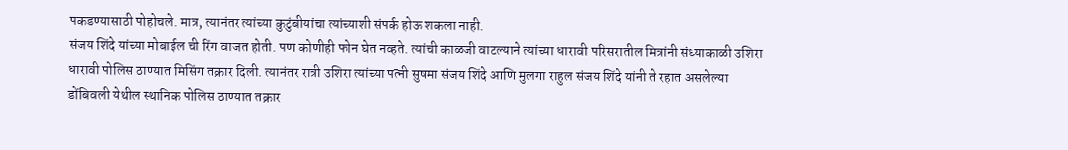पकडण्यासाठी पोहोचले. मात्र, त्यानंतर त्यांच्या कुटुंबीयांचा त्यांच्याशी संपर्क होऊ शकला नाही.
संजय शिंदे यांच्या मोबाईल ची रिंग वाजत होती. पण कोणीही फोन घेत नव्हते. त्यांची काळजी वाटल्याने त्यांच्या धारावी परिसरातील मित्रांनी संध्याकाळी उशिरा धारावी पोलिस ठाण्यात मिसिंग तक्रार दिली. त्यानंतर रात्री उशिरा त्यांच्या पत्नी सुषमा संजय शिंदे आणि मुलगा राहुल संजय शिंदे यांनी ते रहात असलेल्या डोंबिवली येथील स्थानिक पोलिस ठाण्यात तक्रार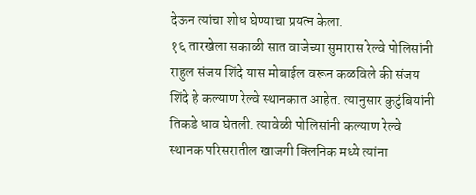देऊन त्यांचा शोध घेण्याचा प्रयत्न केला.
१६ तारखेला सकाळी सात वाजेच्या सुमारास रेल्वे पोलिसांनी राहुल संजय शिंदे यास मोबाईल वरून कळविले की संजय शिंदे हे कल्याण रेल्वे स्थानकात आहेत. त्यानुसार कुटुंबियांनी तिकडे धाव घेतली. त्यावेळी पोलिसांनी कल्याण रेल्वे स्थानक परिसरातील खाजगी क्लिनिक मध्ये त्यांना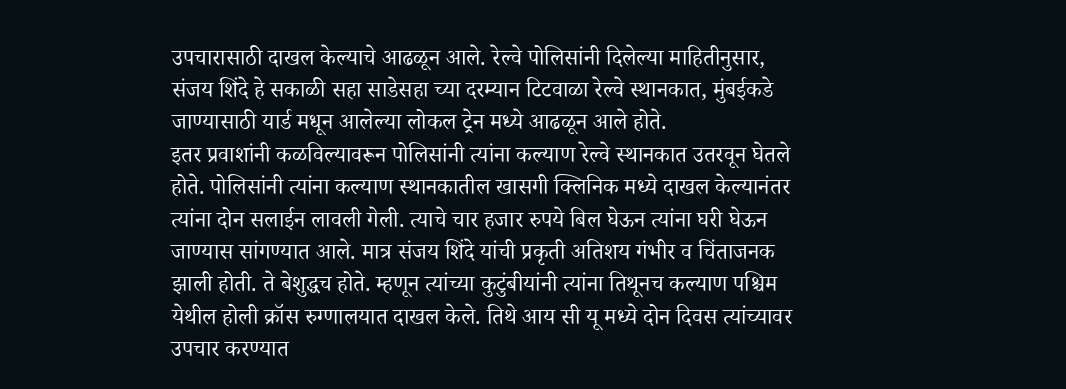उपचारासाठी दाखल केल्याचे आढळून आले. रेल्वे पोलिसांनी दिलेल्या माहितीनुसार, संजय शिंदे हे सकाळी सहा साडेसहा च्या दरम्यान टिटवाळा रेल्वे स्थानकात, मुंबईकडे जाण्यासाठी यार्ड मधून आलेल्या लोकल ट्रेन मध्ये आढळून आले होते.
इतर प्रवाशांनी कळविल्यावरून पोलिसांनी त्यांना कल्याण रेल्वे स्थानकात उतरवून घेतले होते. पोलिसांनी त्यांना कल्याण स्थानकातील खासगी क्लिनिक मध्ये दाखल केल्यानंतर त्यांना दोन सलाईन लावली गेली. त्याचे चार हजार रुपये बिल घेऊन त्यांना घरी घेऊन जाण्यास सांगण्यात आले. मात्र संजय शिंदे यांची प्रकृती अतिशय गंभीर व चिंताजनक झाली होती. ते बेशुद्धच होते. म्हणून त्यांच्या कुटुंबीयांनी त्यांना तिथूनच कल्याण पश्चिम येथील होली क्रॉस रुग्णालयात दाखल केले. तिथे आय सी यू मध्ये दोन दिवस त्यांच्यावर उपचार करण्यात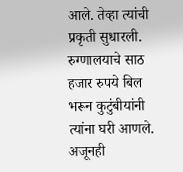आले. तेव्हा त्यांची प्रकृती सुधारली. रुग्णालयाचे साठ हजार रुपये बिल भरून कुटुंबीयांनी त्यांना घरी आणले. अजूनही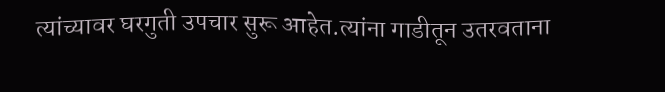त्यांच्यावर घरगुती उपचार सुरू आहेत.त्यांना गाडीतून उतरवताना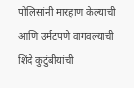पोलिसांनी मारहाण केल्याची आणि उर्मटपणे वागवल्याची शिंदे कुटुंबीयांची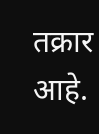तक्रार आहे.